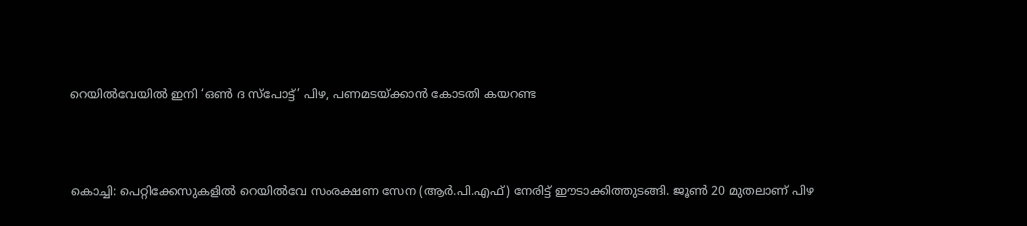റെയില്‍വേയില്‍ ഇനി ‘ഒണ്‍ ദ സ്പോട്ട്’ പിഴ, പണമടയ്ക്കാന്‍ കോടതി കയറണ്ട



കൊച്ചി: പെറ്റിക്കേസുകളില്‍ റെയില്‍വേ സംരക്ഷണ സേന (ആര്‍.പി.എഫ്) നേരിട്ട് ഈടാക്കിത്തുടങ്ങി. ജൂണ്‍ 20 മുതലാണ് പിഴ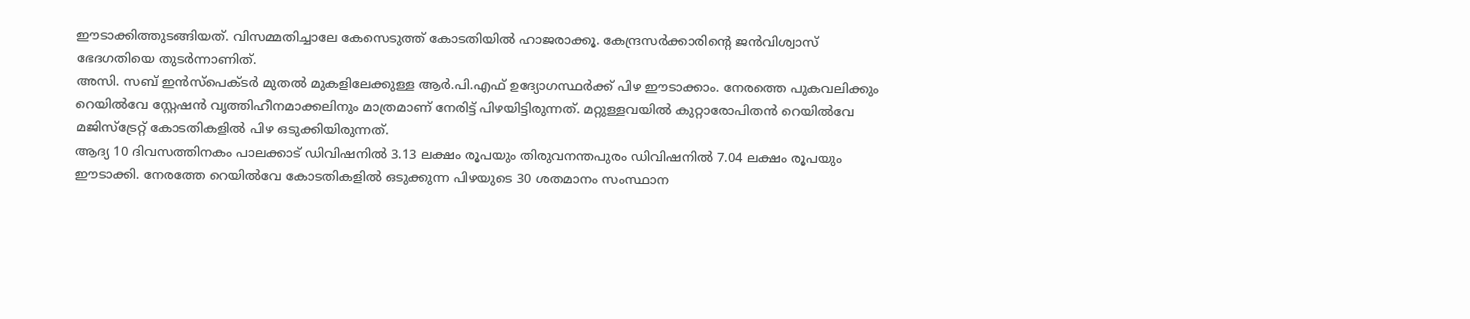ഈടാക്കിത്തുടങ്ങിയത്. വിസമ്മതിച്ചാലേ കേസെടുത്ത് കോടതിയില്‍ ഹാജരാക്കൂ. കേന്ദ്രസര്‍ക്കാരിന്റെ ജന്‍വിശ്വാസ് ഭേദഗതിയെ തുടര്‍ന്നാണിത്.
അസി. സബ് ഇന്‍സ്പെക്ടര്‍ മുതല്‍ മുകളിലേക്കുള്ള ആര്‍.പി.എഫ് ഉദ്യോഗസ്ഥര്‍ക്ക് പിഴ ഈടാക്കാം. നേരത്തെ പുകവലിക്കും റെയില്‍വേ സ്റ്റേഷന്‍ വൃത്തിഹീനമാക്കലിനും മാത്രമാണ് നേരിട്ട് പിഴയിട്ടിരുന്നത്. മറ്റുള്ളവയില്‍ കുറ്റാരോപിതന്‍ റെയില്‍വേ മജിസ്‌ട്രേറ്റ് കോടതികളില്‍ പിഴ ഒടുക്കിയിരുന്നത്.
ആദ്യ 10 ദിവസത്തിനകം പാലക്കാട് ഡിവിഷനില്‍ 3.13 ലക്ഷം രൂപയും തിരുവനന്തപുരം ഡിവിഷനില്‍ 7.04 ലക്ഷം രൂപയും ഈടാക്കി. നേരത്തേ റെയില്‍വേ കോടതികളില്‍ ഒടുക്കുന്ന പിഴയുടെ 30 ശതമാനം സംസ്ഥാന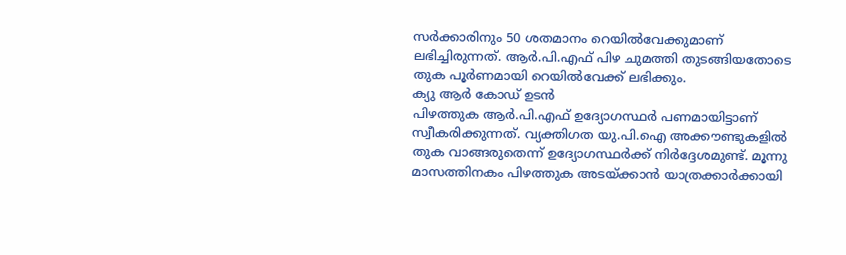സര്‍ക്കാരിനും 50 ശതമാനം റെയില്‍വേക്കുമാണ് ലഭിച്ചിരുന്നത്. ആര്‍.പി.എഫ് പിഴ ചുമത്തി തുടങ്ങിയതോടെ തുക പൂര്‍ണമായി റെയില്‍വേക്ക് ലഭിക്കും.
ക്യു ആര്‍ കോഡ് ഉടന്‍
പിഴത്തുക ആര്‍.പി.എഫ് ഉദ്യോഗസ്ഥര്‍ പണമായിട്ടാണ് സ്വീകരിക്കുന്നത്. വ്യക്തിഗത യു.പി.ഐ അക്കൗണ്ടുകളില്‍ തുക വാങ്ങരുതെന്ന് ഉദ്യോഗസ്ഥര്‍ക്ക് നിര്‍ദ്ദേശമുണ്ട്. മൂന്നു മാസത്തിനകം പിഴത്തുക അടയ്ക്കാന്‍ യാത്രക്കാര്‍ക്കായി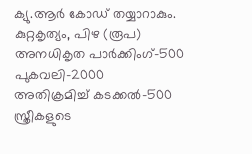ക്യു.ആര്‍ കോഡ് തയ്യാറാകും.
കുറ്റകൃത്യം, പിഴ (രൂപ)
അനധികൃത പാര്‍ക്കിംഗ്-500
പുകവലി-2000
അതിക്രമിച്ച് കടക്കല്‍-500
സ്ത്രീകളുടെ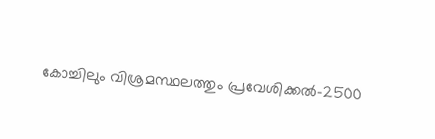കോച്ചിലും വിശ്രമസ്ഥലത്തും പ്രവേശിക്കല്‍-2500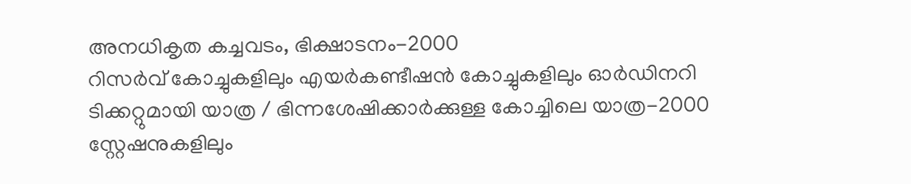അനധികൃത കച്ചവടം, ഭിക്ഷാടനം-2000
റിസര്‍വ് കോച്ചുകളിലും എയര്‍കണ്ടീഷന്‍ കോച്ചുകളിലും ഓര്‍ഡിനറി ടിക്കറ്റുമായി യാത്ര / ഭിന്നശേഷിക്കാര്‍ക്കുള്ള കോച്ചിലെ യാത്ര-2000
സ്റ്റേഷനുകളിലും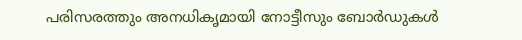പരിസരത്തും അനധികൃമായി നോട്ടീസും ബോര്‍ഡുകള്‍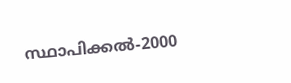സ്ഥാപിക്കല്‍-2000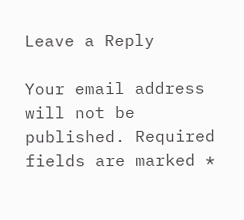Leave a Reply

Your email address will not be published. Required fields are marked *